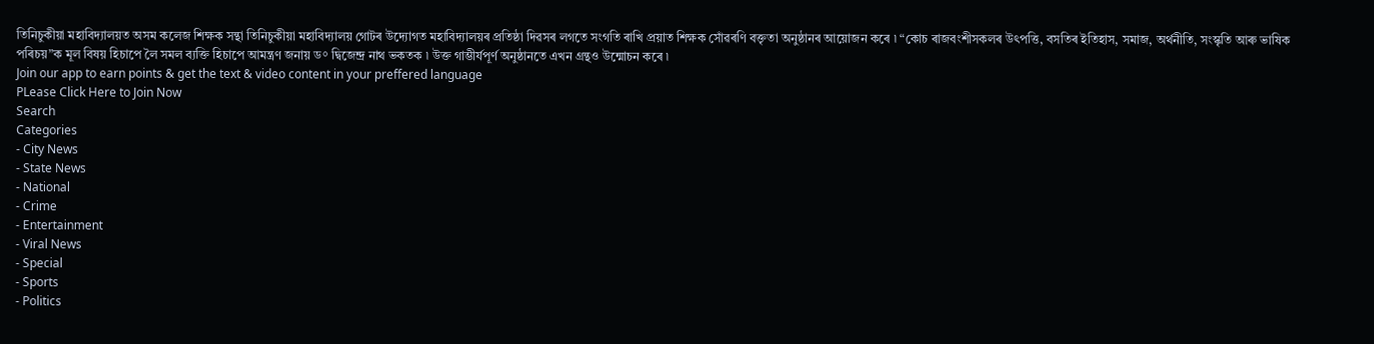তিনিচুকীয়া মহাবিদ্যালয়ত অসম কলেজ শিক্ষক সন্থা তিনিচুকীয়া মহাবিদ্যালয় গোটৰ উদ্যোগত মহাবিদ্যালয়ৰ প্ৰতিষ্ঠা দিৱসৰ লগতে সংগতি ৰাখি প্ৰয়াত শিক্ষক সোঁৱৰণি বক্তৃতা অনুষ্ঠানৰ আয়োজন কৰে ৷ “কোচ ৰাজবংশীসকলৰ উৎপত্তি, বসতিৰ ইতিহাস, সমাজ, অৰ্থনীতি, সংস্কৃতি আৰু ভাষিক পৰিচয়”ক মূল বিষয় হিচাপে লৈ সমল ব্যক্তি হিচাপে আমন্ত্ৰণ জনায় ড° দ্বিজেন্দ্ৰ নাথ ভকতক ৷ উক্ত গাম্ভীৰ্যপূৰ্ণ অনুষ্ঠানতে এখন গ্ৰন্থও উন্মোচন কৰে ৷
Join our app to earn points & get the text & video content in your preffered language
PLease Click Here to Join Now
Search
Categories
- City News
- State News
- National
- Crime
- Entertainment
- Viral News
- Special
- Sports
- Politics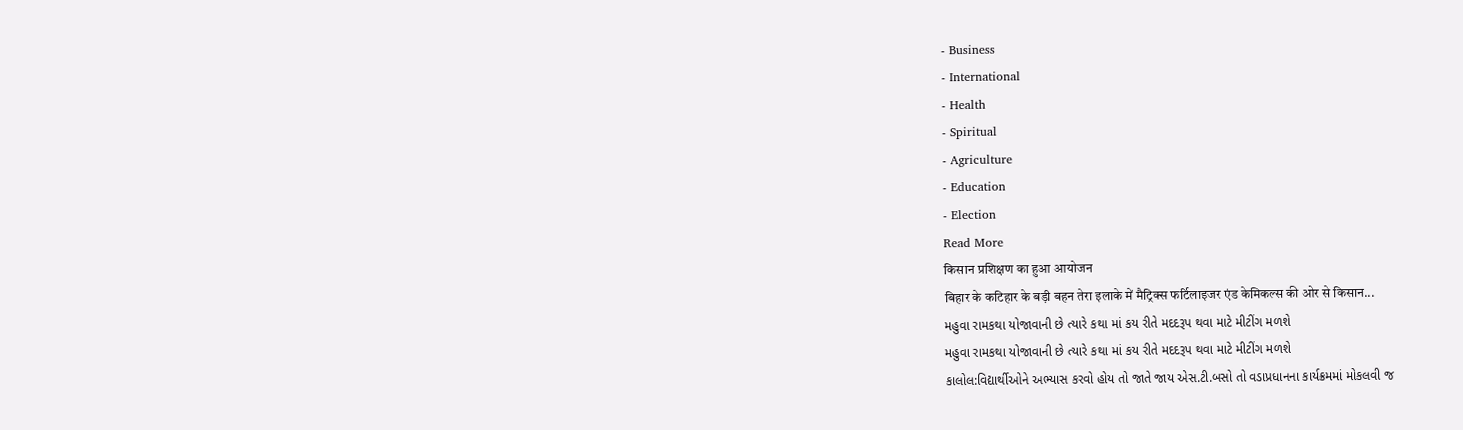- Business
- International
- Health
- Spiritual
- Agriculture
- Education
- Election
Read More
किसान प्रशिक्षण का हुआ आयोजन
बिहार के कटिहार के बड़ी बहन तेरा इलाके में मैट्रिक्स फर्टिलाइजर एंड केमिकल्स की ओर से किसान...
મહુવા રામકથા યોજાવાની છે ત્યારે કથા માં કય રીતે મદદરૂપ થવા માટે મીટીંગ મળશે
મહુવા રામકથા યોજાવાની છે ત્યારે કથા માં કય રીતે મદદરૂપ થવા માટે મીટીંગ મળશે
કાલોલ:વિદ્યાર્થીઓને અભ્યાસ કરવો હોય તો જાતે જાય એસ.ટી.બસો તો વડાપ્રધાનના કાર્યક્રમમાં મોકલવી જ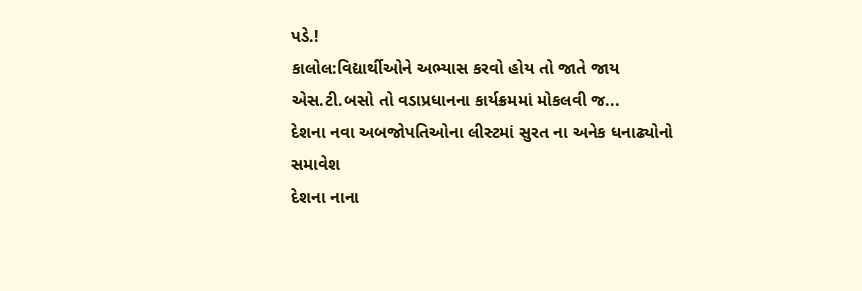પડે.!
કાલોલ:વિદ્યાર્થીઓને અભ્યાસ કરવો હોય તો જાતે જાય એસ.ટી.બસો તો વડાપ્રધાનના કાર્યક્રમમાં મોકલવી જ...
દેશના નવા અબજોપતિઓના લીસ્ટમાં સુરત ના અનેક ધનાઢ્યોનો સમાવેશ
દેશના નાના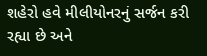શહેરો હવે મીલીયોનરનું સર્જન કરી રહ્યા છે અને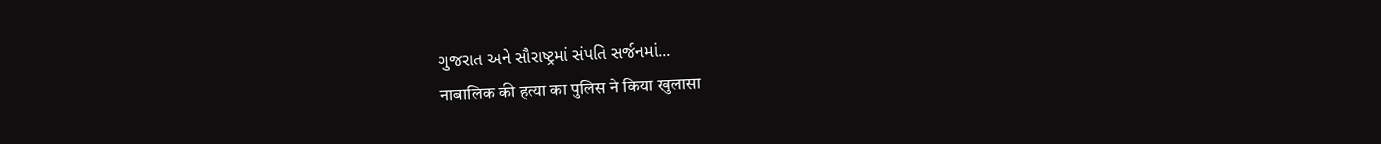ગુજરાત અને સૌરાષ્ટ્રમાં સંપતિ સર્જનમાં...
नाबालिक की हत्या का पुलिस ने किया खुलासा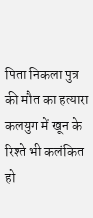पिता निकला पुत्र की मौत का हत्यारा
कलयुग में खून के रिश्ते भी कलंकित हो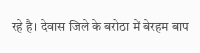रहे है। देवास जिले के बरोठा में बेरहम बाप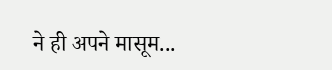ने ही अपने मासूम...